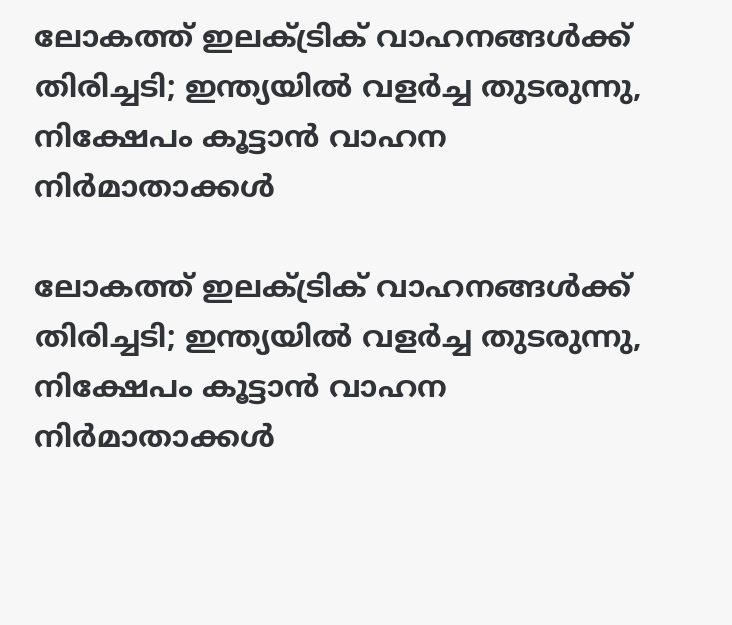ലോകത്ത് ഇലക്ട്രിക് വാഹനങ്ങൾക്ക് തിരിച്ചടി; ഇന്ത്യയിൽ വളർച്ച തുടരുന്നു, നിക്ഷേപം കൂട്ടാൻ വാഹന നിർമാതാക്കൾ

ലോകത്ത് ഇലക്ട്രിക് വാഹനങ്ങൾക്ക് തിരിച്ചടി; ഇന്ത്യയിൽ വളർച്ച തുടരുന്നു, നിക്ഷേപം കൂട്ടാൻ വാഹന നിർമാതാക്കൾ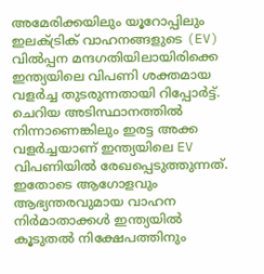അമേരിക്കയിലും യൂറോപ്പിലും ഇലക്ട്രിക് വാഹനങ്ങളുടെ (EV) വിൽപ്പന മന്ദഗതിയിലായിരിക്കെ ഇന്ത്യയിലെ വിപണി ശക്തമായ വളർച്ച തുടരുന്നതായി റിപ്പോർട്ട്. ചെറിയ അടിസ്ഥാനത്തിൽ നിന്നാണെങ്കിലും ഇരട്ട അക്ക വളർച്ചയാണ് ഇന്ത്യയിലെ EV വിപണിയിൽ രേഖപ്പെടുത്തുന്നത്. ഇതോടെ ആഗോളവും ആഭ്യന്തരവുമായ വാഹന നിർമാതാക്കൾ ഇന്ത്യയിൽ കൂടുതൽ നിക്ഷേപത്തിനും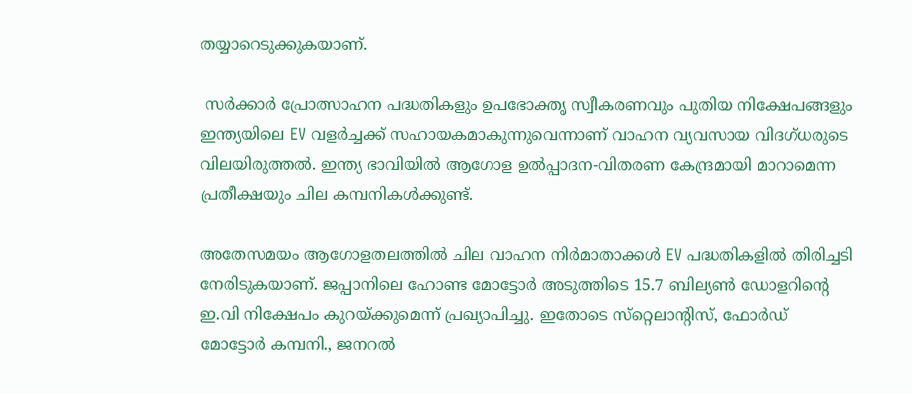തയ്യാറെടുക്കുകയാണ്.

 സർക്കാർ പ്രോത്സാഹന പദ്ധതികളും ഉപഭോക്തൃ സ്വീകരണവും പുതിയ നിക്ഷേപങ്ങളും ഇന്ത്യയിലെ EV വളർച്ചക്ക് സഹായകമാകുന്നുവെന്നാണ് വാഹന വ്യവസായ വിദഗ്ധരുടെ വിലയിരുത്തൽ. ഇന്ത്യ ഭാവിയിൽ ആഗോള ഉൽപ്പാദന-വിതരണ കേന്ദ്രമായി മാറാമെന്ന പ്രതീക്ഷയും ചില കമ്പനികൾക്കുണ്ട്.

അതേസമയം ആഗോളതലത്തിൽ ചില വാഹന നിർമാതാക്കൾ EV പദ്ധതികളിൽ തിരിച്ചടി നേരിടുകയാണ്. ജപ്പാനിലെ ഹോണ്ട മോട്ടോർ അടുത്തിടെ 15.7 ബില്യൺ ഡോളറിന്റെ ഇ.വി നിക്ഷേപം കുറയ്ക്കുമെന്ന് പ്രഖ്യാപിച്ചു. ഇതോടെ സ്‌റ്റെലാന്റിസ്, ഫോർഡ് മോട്ടോർ കമ്പനി., ജനറൽ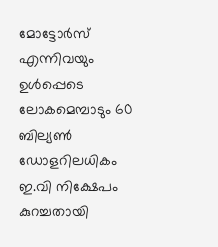മോട്ടോർസ് എന്നിവയും ഉൾപ്പെടെ ലോകമെമ്പാടും 60 ബില്യൺ ഡോളറിലധികം ഇ.വി നിക്ഷേപം കുറച്ചതായി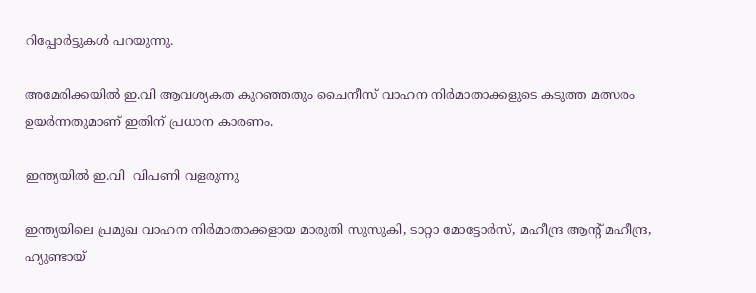റിപ്പോർട്ടുകൾ പറയുന്നു.

അമേരിക്കയിൽ ഇ.വി ആവശ്യകത കുറഞ്ഞതും ചൈനീസ് വാഹന നിർമാതാക്കളുടെ കടുത്ത മത്സരം ഉയർന്നതുമാണ് ഇതിന് പ്രധാന കാരണം.

ഇന്ത്യയിൽ ഇ.വി  വിപണി വളരുന്നു

ഇന്ത്യയിലെ പ്രമുഖ വാഹന നിർമാതാക്കളായ മാരുതി സുസുകി, ടാറ്റാ മോട്ടോർസ്, മഹീന്ദ്ര ആന്റ് മഹീന്ദ്ര, ഹ്യുണ്ടായ്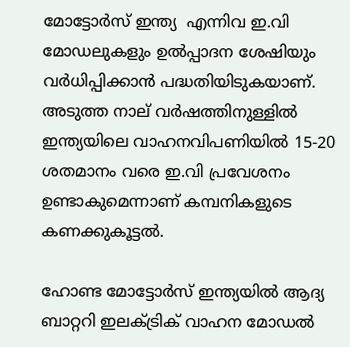മോട്ടോർസ് ഇന്ത്യ  എന്നിവ ഇ.വി മോഡലുകളും ഉൽപ്പാദന ശേഷിയും വർധിപ്പിക്കാൻ പദ്ധതിയിടുകയാണ്. അടുത്ത നാല് വർഷത്തിനുള്ളിൽ ഇന്ത്യയിലെ വാഹനവിപണിയിൽ 15-20 ശതമാനം വരെ ഇ.വി പ്രവേശനം ഉണ്ടാകുമെന്നാണ് കമ്പനികളുടെ കണക്കുകൂട്ടൽ.

ഹോണ്ട മോട്ടോർസ് ഇന്ത്യയിൽ ആദ്യ ബാറ്ററി ഇലക്ട്രിക് വാഹന മോഡൽ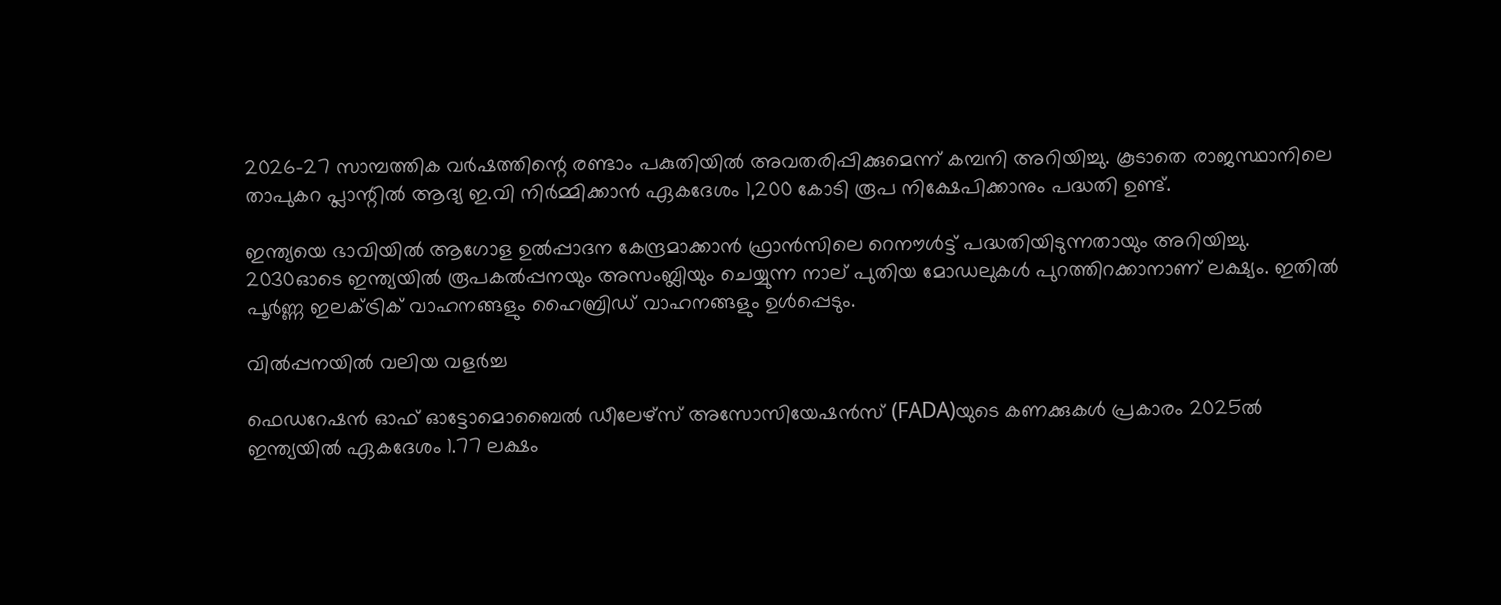2026-27 സാമ്പത്തിക വർഷത്തിന്റെ രണ്ടാം പകുതിയിൽ അവതരിപ്പിക്കുമെന്ന് കമ്പനി അറിയിച്ചു. കൂടാതെ രാജസ്ഥാനിലെ താപുകറ പ്ലാന്റിൽ ആദ്യ ഇ.വി നിർമ്മിക്കാൻ ഏകദേശം 1,200 കോടി രൂപ നിക്ഷേപിക്കാനും പദ്ധതി ഉണ്ട്.

ഇന്ത്യയെ ഭാവിയിൽ ആഗോള ഉൽപ്പാദന കേന്ദ്രമാക്കാൻ ഫ്രാൻസിലെ റെനൗൾട്ട് പദ്ധതിയിടുന്നതായും അറിയിച്ചു. 2030ഓടെ ഇന്ത്യയിൽ രൂപകൽപ്പനയും അസംബ്ലിയും ചെയ്യുന്ന നാല് പുതിയ മോഡലുകൾ പുറത്തിറക്കാനാണ് ലക്ഷ്യം. ഇതിൽ പൂർണ്ണ ഇലക്ട്രിക് വാഹനങ്ങളും ഹൈബ്രിഡ് വാഹനങ്ങളും ഉൾപ്പെടും.

വിൽപ്പനയിൽ വലിയ വളർച്ച

ഫെഡറേഷൻ ഓഫ് ഓട്ടോമൊബൈൽ ഡീലേഴ്‌സ് അസോസിയേഷൻസ് (FADA)യുടെ കണക്കുകൾ പ്രകാരം 2025ൽ ഇന്ത്യയിൽ ഏകദേശം 1.77 ലക്ഷം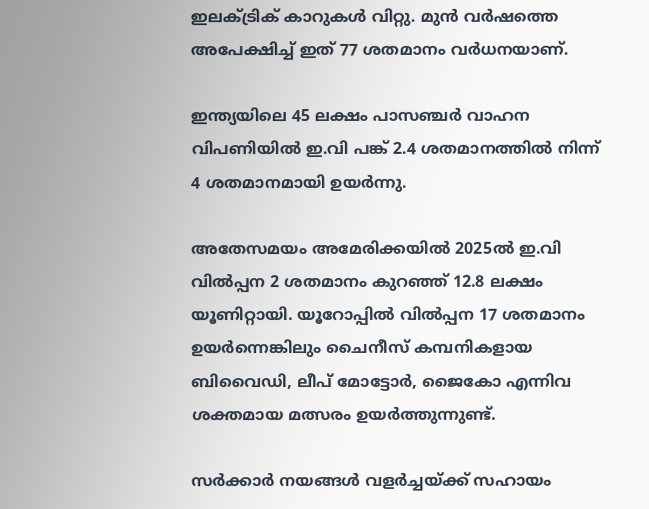ഇലക്ട്രിക് കാറുകൾ വിറ്റു. മുൻ വർഷത്തെ അപേക്ഷിച്ച് ഇത് 77 ശതമാനം വർധനയാണ്.

ഇന്ത്യയിലെ 45 ലക്ഷം പാസഞ്ചർ വാഹന വിപണിയിൽ ഇ.വി പങ്ക് 2.4 ശതമാനത്തിൽ നിന്ന് 4 ശതമാനമായി ഉയർന്നു.

അതേസമയം അമേരിക്കയിൽ 2025ൽ ഇ.വി വിൽപ്പന 2 ശതമാനം കുറഞ്ഞ് 12.8 ലക്ഷം യൂണിറ്റായി. യൂറോപ്പിൽ വിൽപ്പന 17 ശതമാനം ഉയർന്നെങ്കിലും ചൈനീസ് കമ്പനികളായ ബിവൈഡി, ലീപ് മോട്ടോർ, ജൈകോ എന്നിവ ശക്തമായ മത്സരം ഉയർത്തുന്നുണ്ട്.

സർക്കാർ നയങ്ങൾ വളർച്ചയ്ക്ക് സഹായം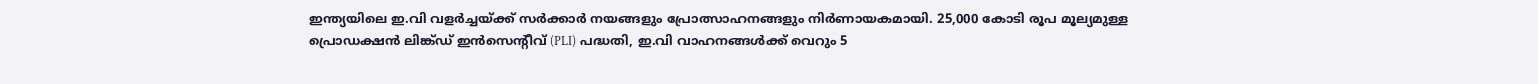ഇന്ത്യയിലെ ഇ.വി വളർച്ചയ്ക്ക് സർക്കാർ നയങ്ങളും പ്രോത്സാഹനങ്ങളും നിർണായകമായി. 25,000 കോടി രൂപ മൂല്യമുള്ള പ്രൊഡക്ഷൻ ലിങ്ക്ഡ് ഇൻസെന്റീവ് (PLI) പദ്ധതി, ഇ.വി വാഹനങ്ങൾക്ക് വെറും 5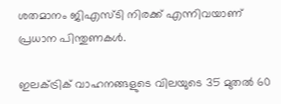ശതമാനം ജിഎസ്ടി നിരക്ക് എന്നിവയാണ് പ്രധാന പിന്തുണകൾ.

ഇലക്ട്രിക് വാഹനങ്ങളുടെ വിലയുടെ 35 മുതൽ 60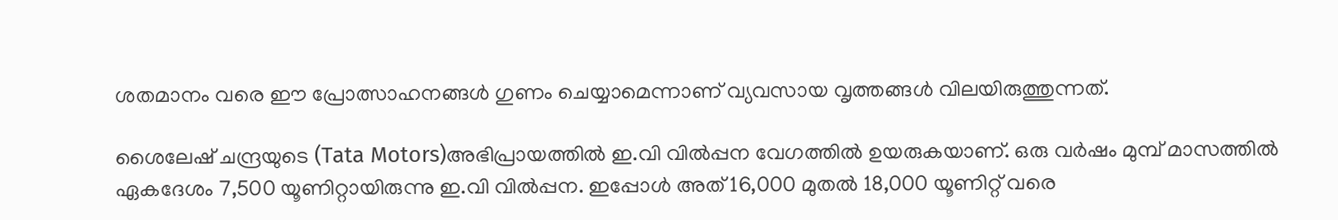ശതമാനം വരെ ഈ പ്രോത്സാഹനങ്ങൾ ഗുണം ചെയ്യാമെന്നാണ് വ്യവസായ വൃത്തങ്ങൾ വിലയിരുത്തുന്നത്.

ശൈലേഷ് ചന്ദ്രയുടെ (Tata Motors)അഭിപ്രായത്തിൽ ഇ.വി വിൽപ്പന വേഗത്തിൽ ഉയരുകയാണ്. ഒരു വർഷം മുമ്പ് മാസത്തിൽ ഏകദേശം 7,500 യൂണിറ്റായിരുന്നു ഇ.വി വിൽപ്പന. ഇപ്പോൾ അത് 16,000 മുതൽ 18,000 യൂണിറ്റ് വരെ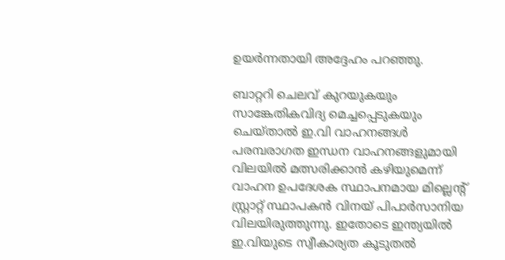ഉയർന്നതായി അദ്ദേഹം പറഞ്ഞു.

ബാറ്ററി ചെലവ് കുറയുകയും സാങ്കേതികവിദ്യ മെച്ചപ്പെടുകയും ചെയ്താൽ ഇ.വി വാഹനങ്ങൾ പരമ്പരാഗത ഇന്ധന വാഹനങ്ങളുമായി വിലയിൽ മത്സരിക്കാൻ കഴിയുമെന്ന് വാഹന ഉപദേശക സ്ഥാപനമായ മില്ലെന്റ് സ്റ്റ്രാറ്റ് സ്ഥാപകൻ വിനയ് പിപാർസാനിയ വിലയിരുത്തുന്നു. ഇതോടെ ഇന്ത്യയിൽ ഇ.വിയുടെ സ്വീകാര്യത കൂടുതൽ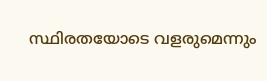സ്ഥിരതയോടെ വളരുമെന്നും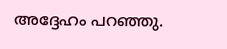അദ്ദേഹം പറഞ്ഞു.